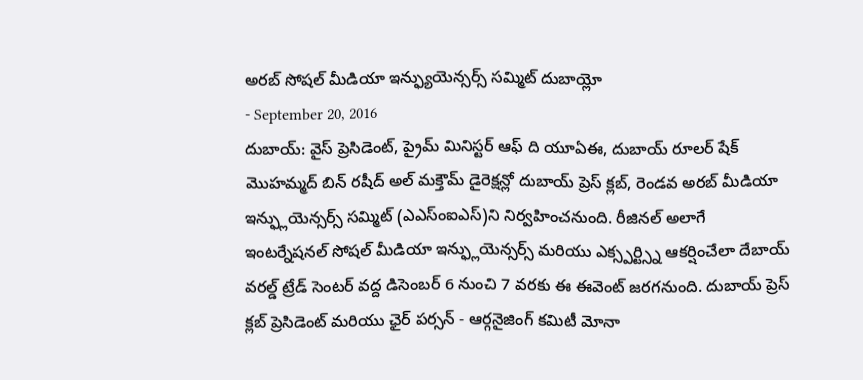అరబ్ సోషల్ మీడియా ఇన్ఫ్యుయెన్సర్స్ సమ్మిట్ దుబాయ్లో
- September 20, 2016
దుబాయ్: వైస్ ప్రెసిడెంట్, ప్రైమ్ మినిస్టర్ ఆఫ్ ది యూఏఈ, దుబాయ్ రూలర్ షేక్ మొహమ్మద్ బిన్ రషీద్ అల్ మక్తౌమ్ డైరెక్షన్లో దుబాయ్ ప్రెస్ క్లబ్, రెండవ అరబ్ మీడియా ఇన్ఫ్లుయెన్సర్స్ సమ్మిట్ (ఎఎస్ంఐఎస్)ని నిర్వహించనుంది. రీజినల్ అలాగే ఇంటర్నేషనల్ సోషల్ మీడియా ఇన్ఫ్లుయెన్సర్స్ మరియు ఎక్స్పర్ట్స్ని ఆకర్షించేలా దేబాయ్ వరల్డ్ ట్రేడ్ సెంటర్ వద్ద డిసెంబర్ 6 నుంచి 7 వరకు ఈ ఈవెంట్ జరగనుంది. దుబాయ్ ప్రెస్ క్లబ్ ప్రెసిడెంట్ మరియు ఛైర్ పర్సన్ - ఆర్గనైజింగ్ కమిటీ మోనా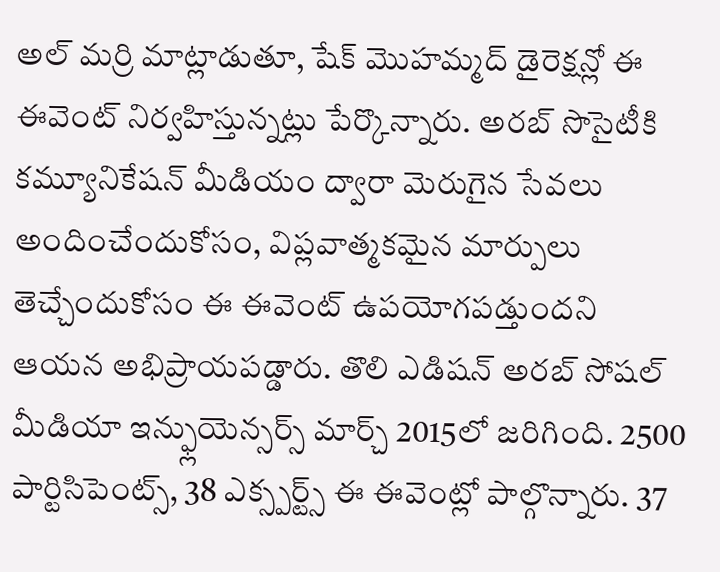అల్ మర్రి మాట్లాడుతూ, షేక్ మొహమ్మద్ డైరెక్షన్లో ఈ ఈవెంట్ నిర్వహిస్తున్నట్లు పేర్కొన్నారు. అరబ్ సొసైటీకి కమ్యూనికేషన్ మీడియం ద్వారా మెరుగైన సేవలు అందించేందుకోసం, విప్లవాత్మకమైన మార్పులు తెచ్చేందుకోసం ఈ ఈవెంట్ ఉపయోగపడ్తుందని ఆయన అభిప్రాయపడ్డారు. తొలి ఎడిషన్ అరబ్ సోషల్ మీడియా ఇన్ఫ్లుయెన్సర్స్ మార్చ్ 2015లో జరిగింది. 2500 పార్టిసిపెంట్స్, 38 ఎక్స్పర్ట్స్ ఈ ఈవెంట్లో పాల్గొన్నారు. 37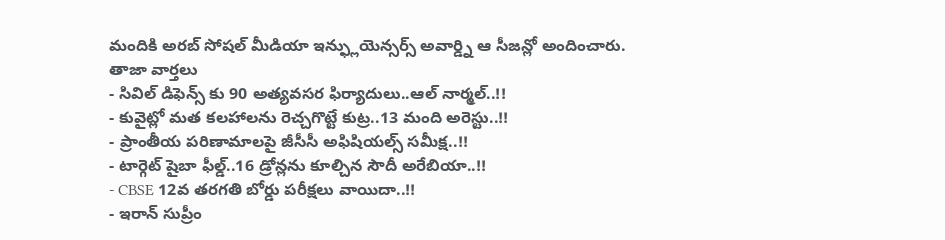మందికి అరబ్ సోషల్ మీడియా ఇన్ఫ్లుయెన్సర్స్ అవార్డ్ని ఆ సీజన్లో అందించారు.
తాజా వార్తలు
- సివిల్ డిఫెన్స్ కు 90 అత్యవసర ఫిర్యాదులు..ఆల్ నార్మల్..!!
- కువైట్లో మత కలహాలను రెచ్చగొట్టే కుట్ర..13 మంది అరెస్టు..!!
- ప్రాంతీయ పరిణామాలపై జీసీసీ అఫిషియల్స్ సమీక్ష..!!
- టార్గెట్ షైబా ఫీల్డ్..16 డ్రోన్లను కూల్చిన సౌదీ అరేబియా..!!
- CBSE 12వ తరగతి బోర్డు పరీక్షలు వాయిదా..!!
- ఇరాన్ సుప్రీం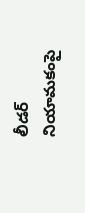లీడర్ నియామకంపై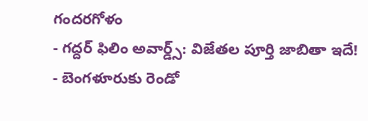గందరగోళం
- గద్దర్ ఫిలిం అవార్డ్స్: విజేతల పూర్తి జాబితా ఇదే!
- బెంగళూరుకు రెండో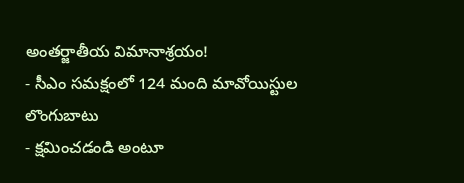అంతర్జాతీయ విమానాశ్రయం!
- సీఎం సమక్షంలో 124 మంది మావోయిస్టుల లొంగుబాటు
- క్షమించడండి అంటూ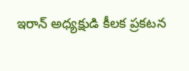ఇరాన్ అధ్యక్షుడి కీలక ప్రకటన